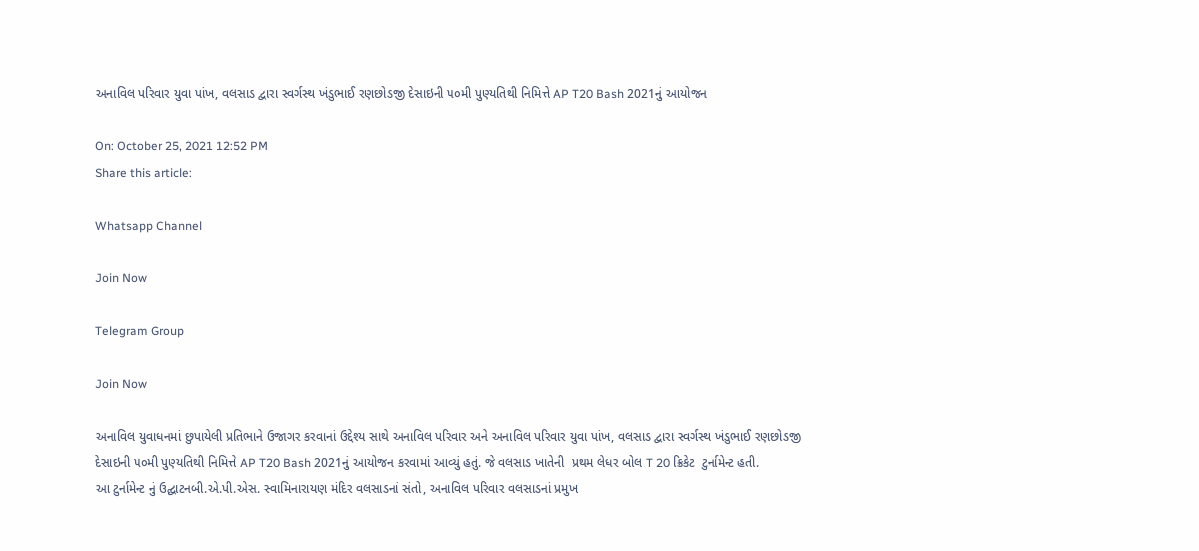અનાવિલ પરિવાર યુવા પાંખ, વલસાડ દ્વારા સ્વર્ગસ્થ ખંડુભાઈ રણછોડજી દેસાઇની ૫૦મી પુણ્યતિથી નિમિત્તે AP T20 Bash 2021નું આયોજન

On: October 25, 2021 12:52 PM
Share this article:

Whatsapp Channel

Join Now

Telegram Group

Join Now

અનાવિલ યુવાધનમાં છુપાયેલી પ્રતિભાને ઉજાગર કરવાનાં ઉદ્દેશ્ય સાથે અનાવિલ પરિવાર અને અનાવિલ પરિવાર યુવા પાંખ, વલસાડ દ્વારા સ્વર્ગસ્થ ખંડુભાઈ રણછોડજી દેસાઇની ૫૦મી પુણ્યતિથી નિમિત્તે AP T20 Bash 2021નું આયોજન કરવામાં આવ્યું હતું. જે વલસાડ ખાતેની  પ્રથમ લેધર બોલ T 20 ક્રિકેટ  ટુર્નામેન્ટ હતી.
આ ટુર્નામેન્ટ નું ઉદ્ઘાટનબી.એ.પી.એસ. સ્વામિનારાયણ મંદિર વલસાડનાં સંતો, અનાવિલ પરિવાર વલસાડનાં પ્રમુખ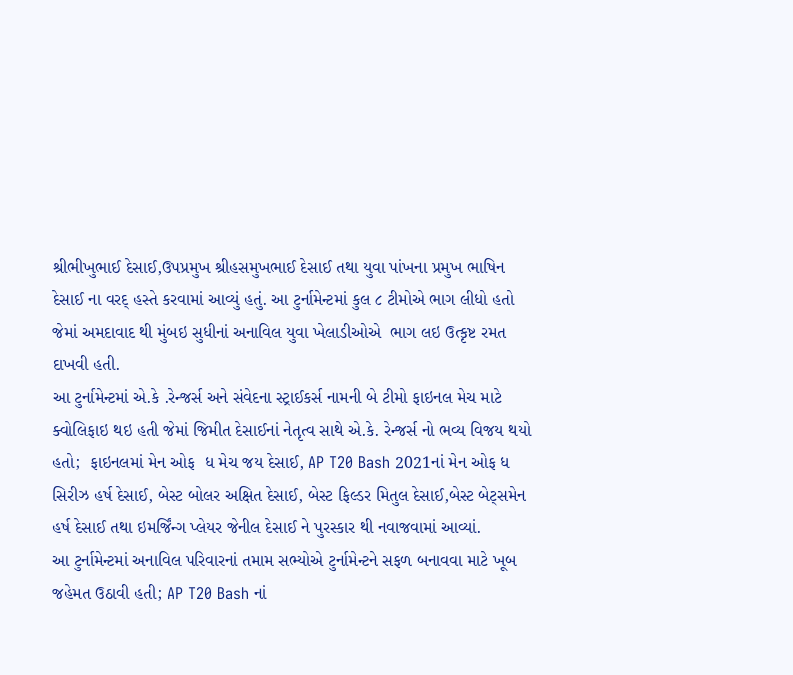શ્રીભીખુભાઈ દેસાઈ,ઉપપ્રમુખ શ્રીહસમુખભાઈ દેસાઈ તથા યુવા પાંખના પ્રમુખ ભાષિન દેસાઈ ના વરદ્ હસ્તે કરવામાં આવ્યું હતું. આ ટુર્નામેન્ટમાં કુલ ૮ ટીમોએ ભાગ લીધો હતો જેમાં અમદાવાદ થી મુંબઇ સુધીનાં અનાવિલ યુવા ખેલાડીઓએ  ભાગ લઇ ઉત્કૃષ્ટ રમત દાખવી હતી.
આ ટુર્નામેન્ટમાં એ.કે .રેન્જર્સ અને સંવેદના સ્ટ્રાઈકર્સ નામની બે ટીમો ફાઇનલ મેચ માટે ક્વોલિફાઇ થઇ હતી જેમાં જિમીત દેસાઈનાં નેતૃત્વ સાથે એ.કે. રેન્જર્સ નો ભવ્ય વિજય થયો હતો;  ફાઇનલમાં મેન ઓફ  ધ મેચ જય દેસાઈ, AP T20 Bash 2021નાં મેન ઓફ ધ સિરીઝ હર્ષ દેસાઈ, બેસ્ટ બોલર અક્ષિત દેસાઈ, બેસ્ટ ફિલ્ડર મિતુલ દેસાઈ,બેસ્ટ બેટ્સમેન હર્ષ દેસાઈ તથા ઇમર્જિંન્ગ પ્લેયર જેનીલ દેસાઈ ને પુરસ્કાર થી નવાજવામાં આવ્યાં.
આ ટુર્નામેન્ટમાં અનાવિલ પરિવારનાં તમામ સભ્યોએ ટુર્નામેન્ટને સફળ બનાવવા માટે ખૂબ જહેમત ઉઠાવી હતી; AP T20 Bash નાં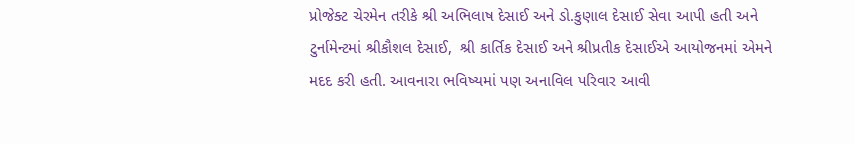પ્રોજેક્ટ ચેરમેન તરીકે શ્રી અભિલાષ દેસાઈ અને ડો.કુણાલ દેસાઈ સેવા આપી હતી અને ટુર્નામેન્ટમાં શ્રીકૌશલ દેસાઈ,  શ્રી કાર્તિક દેસાઈ અને શ્રીપ્રતીક દેસાઈએ આયોજનમાં એમને મદદ કરી હતી. આવનારા ભવિષ્યમાં પણ અનાવિલ પરિવાર આવી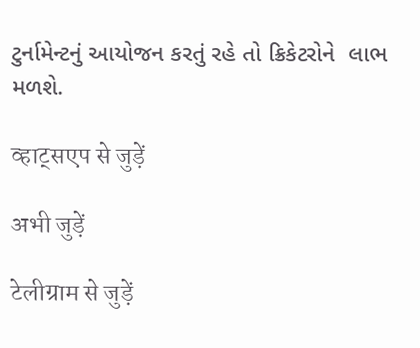ટુર્નામેન્ટનું આયોજન કરતું રહે તો ક્રિકેટરોને  લાભ મળશે.

व्हाट्सएप से जुड़ें

अभी जुड़ें

टेलीग्राम से जुड़ें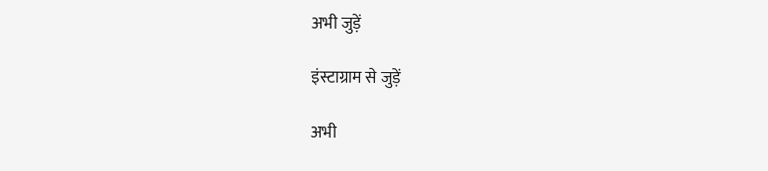अभी जुड़ें

इंस्टाग्राम से जुड़ें

अभी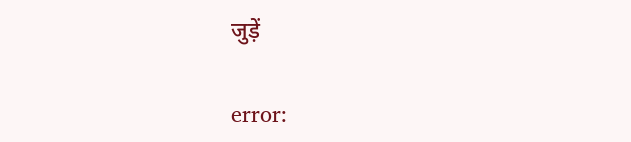जुड़ें

error: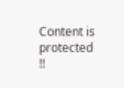Content is protected !!